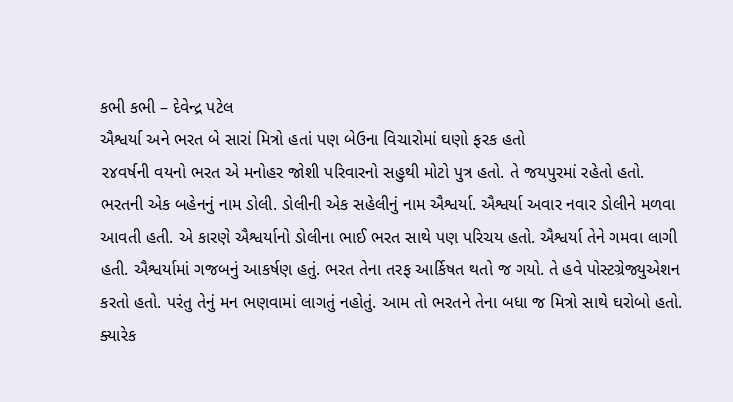કભી કભી – દેવેન્દ્ર પટેલ
ઐશ્વર્યા અને ભરત બે સારાં મિત્રો હતાં પણ બેઉના વિચારોમાં ઘણો ફરક હતો
૨૪વર્ષની વયનો ભરત એ મનોહર જોશી પરિવારનો સહુથી મોટો પુત્ર હતો. તે જયપુરમાં રહેતો હતો. ભરતની એક બહેનનું નામ ડોલી. ડોલીની એક સહેલીનું નામ ઐશ્વર્યા. ઐશ્વર્યા અવાર નવાર ડોલીને મળવા આવતી હતી. એ કારણે ઐશ્વર્યાનો ડોલીના ભાઈ ભરત સાથે પણ પરિચય હતો. ઐશ્વર્યા તેને ગમવા લાગી હતી. ઐશ્વર્યામાં ગજબનું આકર્ષણ હતું. ભરત તેના તરફ આર્કિષત થતો જ ગયો. તે હવે પોસ્ટગ્રેજ્યુએશન કરતો હતો. પરંતુ તેનું મન ભણવામાં લાગતું નહોતું. આમ તો ભરતને તેના બધા જ મિત્રો સાથે ઘરોબો હતો. ક્યારેક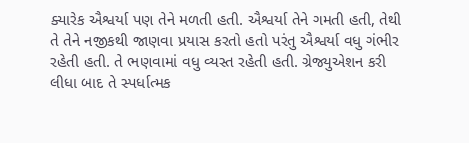ક્યારેક ઐશ્વર્યા પણ તેને મળતી હતી. ઐશ્વર્યા તેને ગમતી હતી, તેથી તે તેને નજીકથી જાણવા પ્રયાસ કરતો હતો પરંતુ ઐશ્વર્યા વધુ ગંભીર રહેતી હતી. તે ભણવામાં વધુ વ્યસ્ત રહેતી હતી. ગ્રેજ્યુએશન કરી લીધા બાદ તે સ્પર્ધાત્મક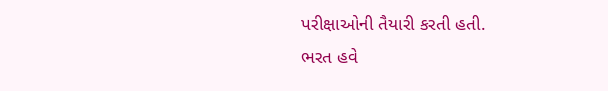પરીક્ષાઓની તૈયારી કરતી હતી.
ભરત હવે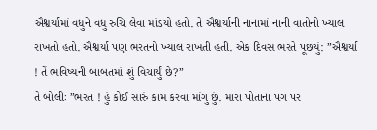ઐશ્વર્યામાં વધુને વધુ રુચિ લેવા માંડયો હતો. તે ઐશ્વર્યાની નાનામાં નાની વાતોનો ખ્યાલ રાખતો હતો. ઐશ્વર્યા પણ ભરતનો ખ્યાલ રાખતી હતી. એક દિવસ ભરતે પૂછયું: ”ઐશ્વર્યા ! તેં ભવિષ્યની બાબતમાં શું વિચાર્યું છે?”
તે બોલીઃ ”ભરત ! હું કોઈ સારું કામ કરવા માંગુ છું. મારા પોતાના પગ પર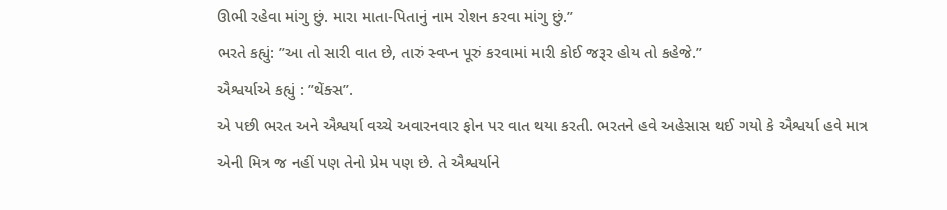ઊભી રહેવા માંગુ છું. મારા માતા-પિતાનું નામ રોશન કરવા માંગુ છું.”
ભરતે કહ્યું: ”આ તો સારી વાત છે, તારું સ્વપ્ન પૂરું કરવામાં મારી કોઈ જરૂર હોય તો કહેજે.”
ઐશ્વર્યાએ કહ્યું : ”થેંક્સ”.
એ પછી ભરત અને ઐશ્વર્યા વચ્ચે અવારનવાર ફોન પર વાત થયા કરતી. ભરતને હવે અહેસાસ થઈ ગયો કે ઐશ્વર્યા હવે માત્ર એની મિત્ર જ નહીં પણ તેનો પ્રેમ પણ છે. તે ઐશ્વર્યાને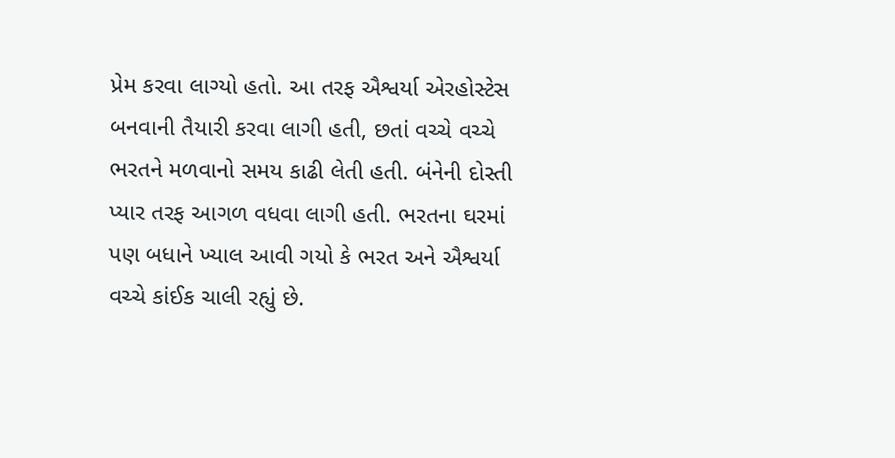પ્રેમ કરવા લાગ્યો હતો. આ તરફ ઐશ્વર્યા એરહોસ્ટેસ બનવાની તૈયારી કરવા લાગી હતી, છતાં વચ્ચે વચ્ચે ભરતને મળવાનો સમય કાઢી લેતી હતી. બંનેની દોસ્તી પ્યાર તરફ આગળ વધવા લાગી હતી. ભરતના ઘરમાં પણ બધાને ખ્યાલ આવી ગયો કે ભરત અને ઐશ્વર્યા વચ્ચે કાંઈક ચાલી રહ્યું છે.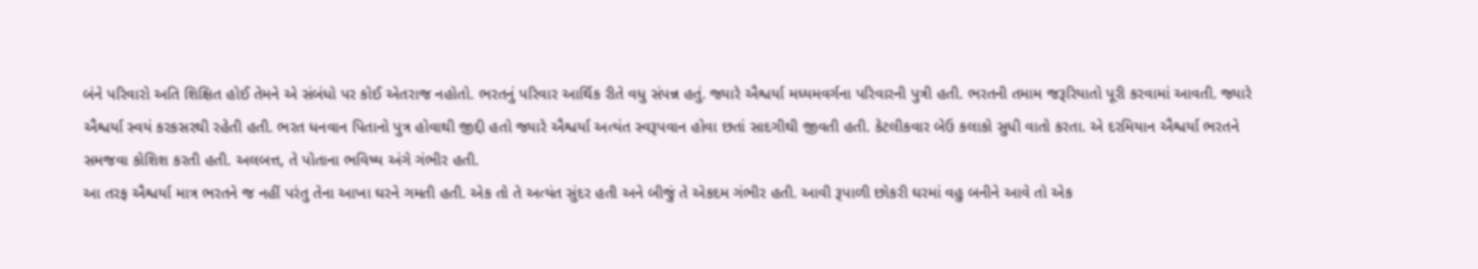બંને પરિવારો અતિ શિક્ષિત હોઈ તેમને એ સંબંધો પર કોઈ એતરાજ નહોતો. ભરતનું પરિવાર આર્થિક રીતે વધુ સંપન્ન હતું. જ્યારે ઐશ્વર્યા મધ્યમવર્ગના પરિવારની પુત્રી હતી. ભરતની તમામ જરૂરિયાતો પૂરી કરવામાં આવતી. જ્યારે ઐશ્વર્યા સ્વયં કરકસરથી રહેતી હતી. ભરત ધનવાન પિતાનો પુત્ર હોવાથી જીદ્દી હતો જ્યારે ઐશ્વર્યા અત્યંત સ્વરૂપવાન હોવા છતાં સાદગીથી જીવતી હતી. કેટલીકવાર બેઉ કલાકો સુધી વાતો કરતા. એ દરમિયાન ઐશ્વર્યા ભરતને સમજવા કોશિશ કરતી હતી. અલબત્ત, તે પોતાના ભવિષ્ય અંગે ગંભીર હતી.
આ તરફ ઐશ્વર્યા માત્ર ભરતને જ નહીં પરંતુ તેના આખા ઘરને ગમતી હતી. એક તો તે અત્યંત સુંદર હતી અને બીજું તે એકદમ ગંભીર હતી. આવી રૂપાળી છોકરી ઘરમાં વહુ બનીને આવે તો એક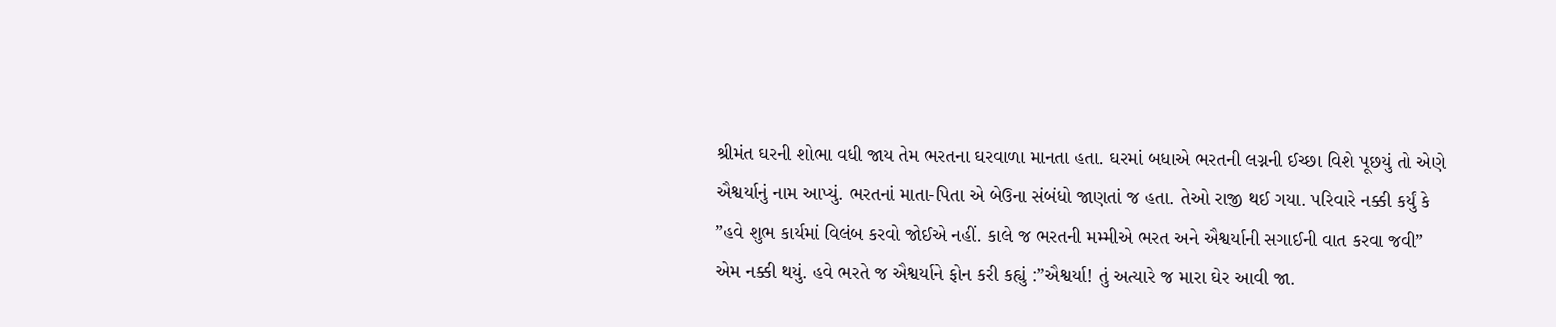શ્રીમંત ઘરની શોભા વધી જાય તેમ ભરતના ઘરવાળા માનતા હતા. ઘરમાં બધાએ ભરતની લગ્નની ઈચ્છા વિશે પૂછયું તો એણે ઐશ્વર્યાનું નામ આપ્યું. ભરતનાં માતા-પિતા એ બેઉના સંબંધો જાણતાં જ હતા. તેઓ રાજી થઈ ગયા. પરિવારે નક્કી કર્યું કે ”હવે શુભ કાર્યમાં વિલંબ કરવો જોઈએ નહીં. કાલે જ ભરતની મમ્મીએ ભરત અને ઐશ્વર્યાની સગાઈની વાત કરવા જવી” એમ નક્કી થયું. હવે ભરતે જ ઐશ્વર્યાને ફોન કરી કહ્યું :”ઐશ્વર્યા! તું અત્યારે જ મારા ઘેર આવી જા.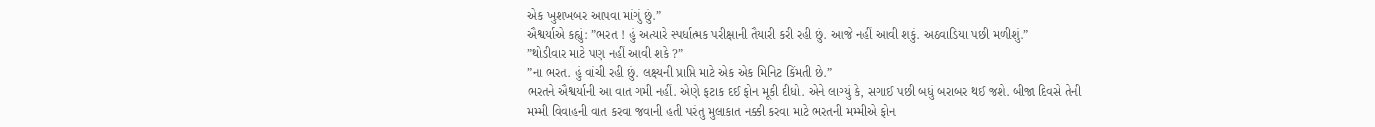એક ખુશખબર આપવા માંગું છું.”
ઐશ્વર્યાએ કહ્યું: ”ભરત ! હું અત્યારે સ્પર્ધાત્મક પરીક્ષાની તૈયારી કરી રહી છું. આજે નહીં આવી શકું. અઠવાડિયા પછી મળીશું.”
”થોડીવાર માટે પણ નહીં આવી શકે ?”
”ના ભરત. હું વાંચી રહી છું. લક્ષ્યની પ્રાપ્તિ માટે એક એક મિનિટ કિંમતી છે.”
ભરતને ઐશ્વર્યાની આ વાત ગમી નહીં. એણે ફટાક દઈ ફોન મૂકી દીધો. એને લાગ્યું કે, સગાઈ પછી બધું બરાબર થઈ જશે. બીજા દિવસે તેની મમ્મી વિવાહની વાત કરવા જવાની હતી પરંતુ મુલાકાત નક્કી કરવા માટે ભરતની મમ્મીએ ફોન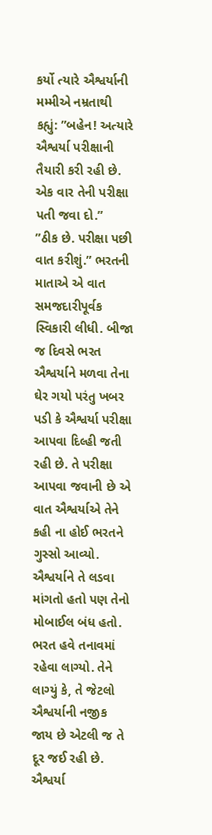કર્યો ત્યારે ઐશ્વર્યાની મમ્મીએ નમ્રતાથી કહ્યું: ”બહેન! અત્યારે ઐશ્વર્યા પરીક્ષાની તૈયારી કરી રહી છે. એક વાર તેની પરીક્ષા પતી જવા દો.”
”ઠીક છે. પરીક્ષા પછી વાત કરીશું.” ભરતની માતાએ એ વાત સમજદારીપૂર્વક સ્વિકારી લીધી. બીજા જ દિવસે ભરત ઐશ્વર્યાને મળવા તેના ઘેર ગયો પરંતુ ખબર પડી કે ઐશ્વર્યા પરીક્ષા આપવા દિલ્હી જતી રહી છે. તે પરીક્ષા આપવા જવાની છે એ વાત ઐશ્વર્યાએ તેને કહી ના હોઈ ભરતને ગુસ્સો આવ્યો. ઐશ્વર્યાને તે લડવા માંગતો હતો પણ તેનો મોબાઈલ બંધ હતો. ભરત હવે તનાવમાં રહેવા લાગ્યો. તેને લાગ્યું કે, તે જેટલો ઐશ્વર્યાની નજીક જાય છે એટલી જ તે દૂર જઈ રહી છે. ઐશ્વર્યા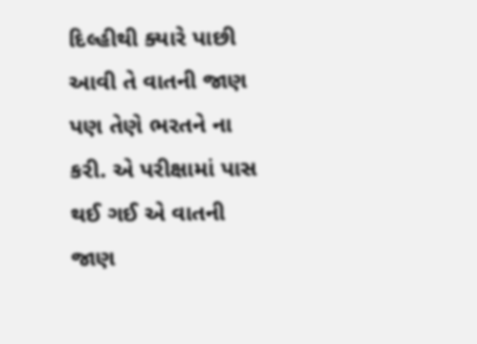દિલ્હીથી ક્યારે પાછી આવી તે વાતની જાણ પણ તેણે ભરતને ના કરી. એ પરીક્ષામાં પાસ થઈ ગઈ એ વાતની જાણ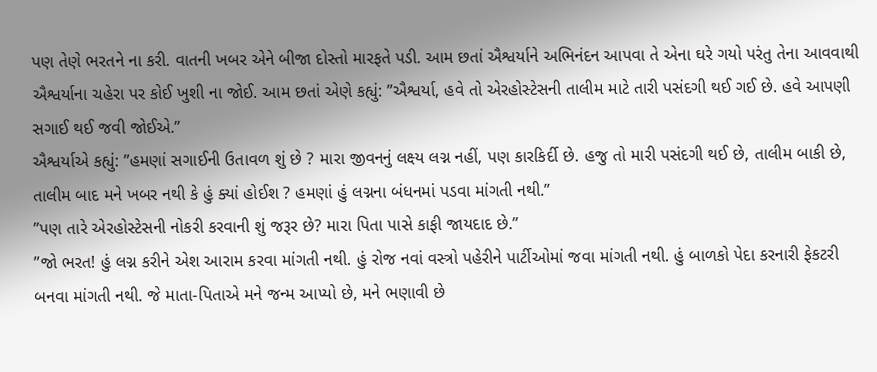પણ તેણે ભરતને ના કરી. વાતની ખબર એને બીજા દોસ્તો મારફતે પડી. આમ છતાં ઐશ્વર્યાને અભિનંદન આપવા તે એના ઘરે ગયો પરંતુ તેના આવવાથી ઐશ્વર્યાના ચહેરા પર કોઈ ખુશી ના જોઈ. આમ છતાં એણે કહ્યું: ”ઐશ્વર્યા, હવે તો એરહોસ્ટેસની તાલીમ માટે તારી પસંદગી થઈ ગઈ છે. હવે આપણી સગાઈ થઈ જવી જોઈએ.”
ઐશ્વર્યાએ કહ્યું: ”હમણાં સગાઈની ઉતાવળ શું છે ? મારા જીવનનું લક્ષ્ય લગ્ન નહીં, પણ કારકિર્દી છે. હજુ તો મારી પસંદગી થઈ છે, તાલીમ બાકી છે, તાલીમ બાદ મને ખબર નથી કે હું ક્યાં હોઈશ ? હમણાં હું લગ્નના બંધનમાં પડવા માંગતી નથી.”
”પણ તારે એરહોસ્ટેસની નોકરી કરવાની શું જરૂર છે? મારા પિતા પાસે કાફી જાયદાદ છે.”
”જો ભરત! હું લગ્ન કરીને એશ આરામ કરવા માંગતી નથી. હું રોજ નવાં વસ્ત્રો પહેરીને પાર્ટીઓમાં જવા માંગતી નથી. હું બાળકો પેદા કરનારી ફેકટરી બનવા માંગતી નથી. જે માતા-પિતાએ મને જન્મ આપ્યો છે, મને ભણાવી છે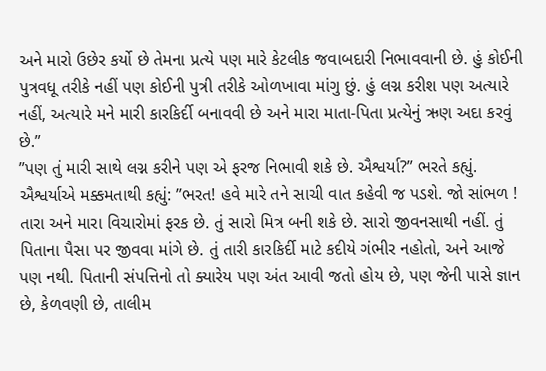અને મારો ઉછેર કર્યો છે તેમના પ્રત્યે પણ મારે કેટલીક જવાબદારી નિભાવવાની છે. હું કોઈની પુત્રવધૂ તરીકે નહીં પણ કોઈની પુત્રી તરીકે ઓળખાવા માંગુ છું. હું લગ્ન કરીશ પણ અત્યારે નહીં, અત્યારે મને મારી કારકિર્દી બનાવવી છે અને મારા માતા-પિતા પ્રત્યેનું ઋણ અદા કરવું છે.”
”પણ તું મારી સાથે લગ્ન કરીને પણ એ ફરજ નિભાવી શકે છે. ઐશ્વર્યા?” ભરતે કહ્યું.
ઐશ્વર્યાએ મક્કમતાથી કહ્યું: ”ભરત! હવે મારે તને સાચી વાત કહેવી જ પડશે. જો સાંભળ ! તારા અને મારા વિચારોમાં ફરક છે. તું સારો મિત્ર બની શકે છે. સારો જીવનસાથી નહીં. તું પિતાના પૈસા પર જીવવા માંગે છે. તું તારી કારકિર્દી માટે કદીયે ગંભીર નહોતો, અને આજે પણ નથી. પિતાની સંપત્તિનો તો ક્યારેય પણ અંત આવી જતો હોય છે, પણ જેની પાસે જ્ઞાન છે, કેળવણી છે, તાલીમ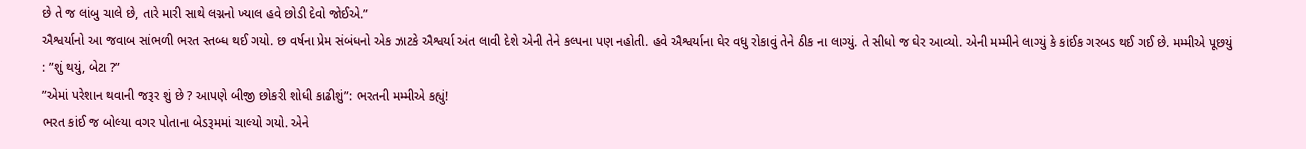છે તે જ લાંબુ ચાલે છે, તારે મારી સાથે લગ્નનો ખ્યાલ હવે છોડી દેવો જોઈએ.”
ઐશ્વર્યાનો આ જવાબ સાંભળી ભરત સ્તબ્ધ થઈ ગયો. છ વર્ષના પ્રેમ સંબંધનો એક ઝાટકે ઐશ્વર્યા અંત લાવી દેશે એની તેને કલ્પના પણ નહોતી. હવે ઐશ્વર્યાના ઘેર વધુ રોકાવું તેને ઠીક ના લાગ્યું. તે સીધો જ ઘેર આવ્યો. એની મમ્મીને લાગ્યું કે કાંઈક ગરબડ થઈ ગઈ છે. મમ્મીએ પૂછયું : ”શું થયું, બેટા ?”
”એમાં પરેશાન થવાની જરૂર શું છે ? આપણે બીજી છોકરી શોધી કાઢીશું”: ભરતની મમ્મીએ કહ્યું!
ભરત કાંઈ જ બોલ્યા વગર પોતાના બેડરૂમમાં ચાલ્યો ગયો. એને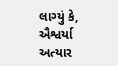લાગ્યું કે, ઐશ્વર્યા અત્યાર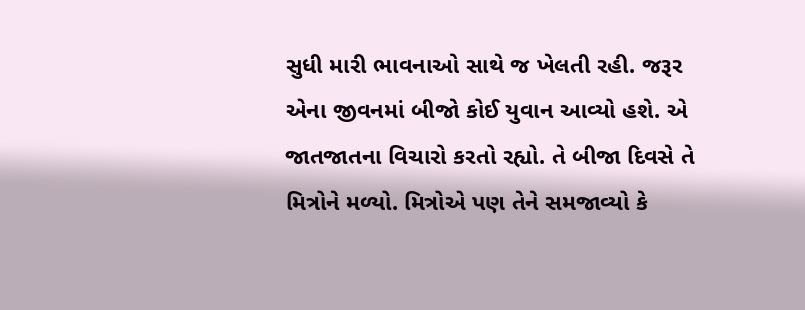સુધી મારી ભાવનાઓ સાથે જ ખેલતી રહી. જરૂર એના જીવનમાં બીજો કોઈ યુવાન આવ્યો હશે. એ જાતજાતના વિચારો કરતો રહ્યો. તે બીજા દિવસે તે મિત્રોને મળ્યો. મિત્રોએ પણ તેને સમજાવ્યો કે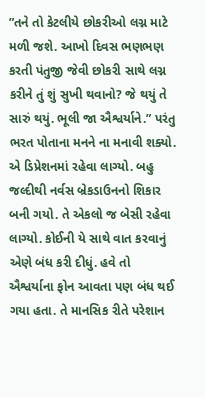”તને તો કેટલીયે છોકરીઓ લગ્ન માટે મળી જશે. આખો દિવસ ભણભણ કરતી પંતુજી જેવી છોકરી સાથે લગ્ન કરીને તું શું સુખી થવાનો? જે થયું તે સારું થયું. ભૂલી જા ઐશ્વર્યાને.” પરંતુ ભરત પોતાના મનને ના મનાવી શક્યો. એ ડિપ્રેશનમાં રહેવા લાગ્યો. બહુ જલ્દીથી નર્વસ બ્રેકડાઉનનો શિકાર બની ગયો. તે એકલો જ બેસી રહેવા લાગ્યો. કોઈની યે સાથે વાત કરવાનું એણે બંધ કરી દીધું. હવે તો ઐશ્વર્યાના ફોન આવતા પણ બંધ થઈ ગયા હતા. તે માનસિક રીતે પરેશાન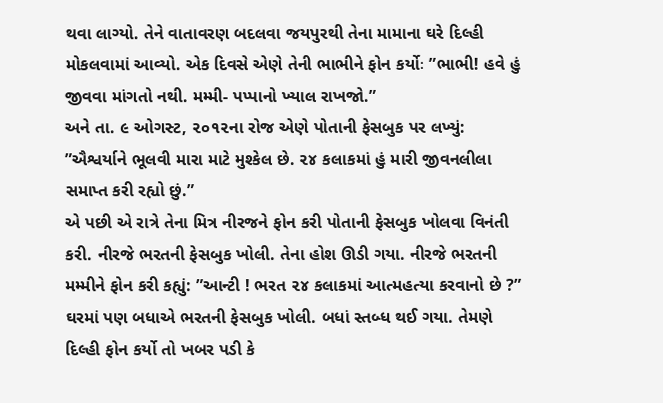થવા લાગ્યો. તેને વાતાવરણ બદલવા જયપુરથી તેના મામાના ઘરે દિલ્હી મોકલવામાં આવ્યો. એક દિવસે એણે તેની ભાભીને ફોન કર્યોઃ ”ભાભી! હવે હું જીવવા માંગતો નથી. મમ્મી- પપ્પાનો ખ્યાલ રાખજો.”
અને તા. ૯ ઓગસ્ટ, ૨૦૧૨ના રોજ એણે પોતાની ફેસબુક પર લખ્યું: ”ઐશ્વર્યાને ભૂલવી મારા માટે મુશ્કેલ છે. ૨૪ કલાકમાં હું મારી જીવનલીલા સમાપ્ત કરી રહ્યો છું.”
એ પછી એ રાત્રે તેના મિત્ર નીરજને ફોન કરી પોતાની ફેસબુક ખોલવા વિનંતી કરી. નીરજે ભરતની ફેસબુક ખોલી. તેના હોશ ઊડી ગયા. નીરજે ભરતની મમ્મીને ફોન કરી કહ્યું: ”આન્ટી ! ભરત ૨૪ કલાકમાં આત્મહત્યા કરવાનો છે ?”
ઘરમાં પણ બધાએ ભરતની ફેસબુક ખોલી. બધાં સ્તબ્ધ થઈ ગયા. તેમણે દિલ્હી ફોન કર્યો તો ખબર પડી કે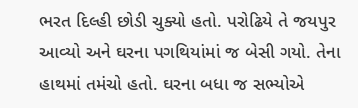ભરત દિલ્હી છોડી ચુક્યો હતો. પરોઢિયે તે જયપુર આવ્યો અને ઘરના પગથિયાંમાં જ બેસી ગયો. તેના હાથમાં તમંચો હતો. ઘરના બધા જ સભ્યોએ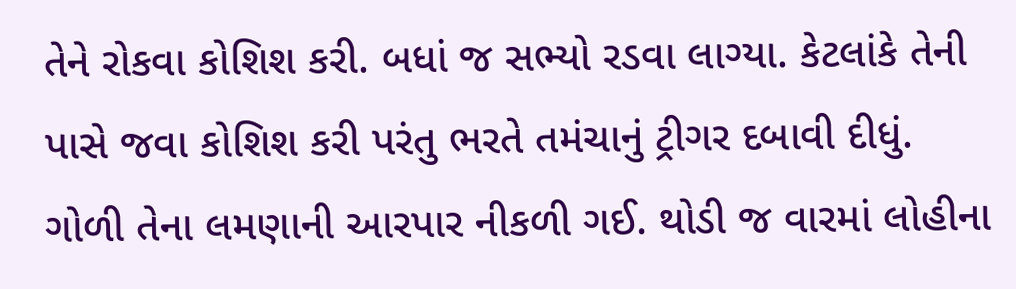તેને રોકવા કોશિશ કરી. બધાં જ સભ્યો રડવા લાગ્યા. કેટલાંકે તેની પાસે જવા કોશિશ કરી પરંતુ ભરતે તમંચાનું ટ્રીગર દબાવી દીધું. ગોળી તેના લમણાની આરપાર નીકળી ગઈ. થોડી જ વારમાં લોહીના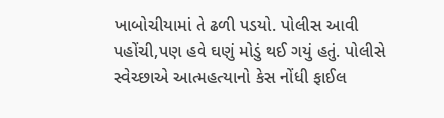ખાબોચીયામાં તે ઢળી પડયો. પોલીસ આવી પહોંચી,પણ હવે ઘણું મોડું થઈ ગયું હતું. પોલીસે સ્વેચ્છાએ આત્મહત્યાનો કેસ નોંધી ફાઈલ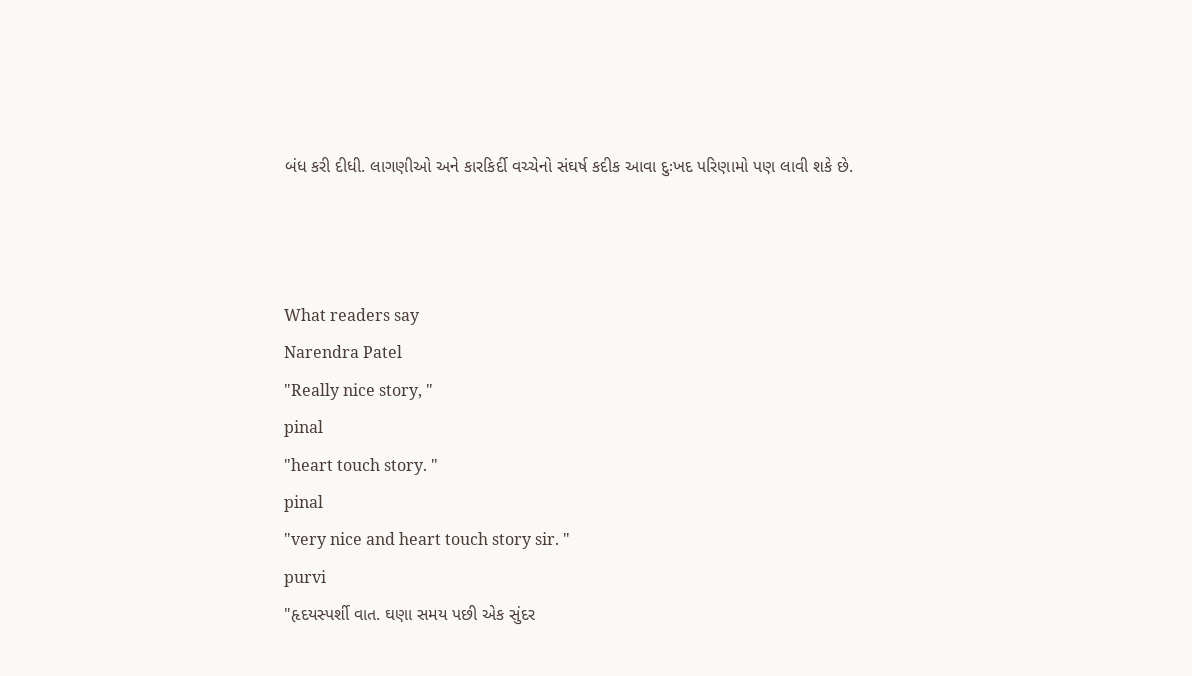બંધ કરી દીધી. લાગણીઓ અને કારકિર્દી વચ્ચેનો સંઘર્ષ કદીક આવા દુઃખદ પરિણામો પણ લાવી શકે છે.



What readers say
Narendra Patel
"Really nice story, "
pinal
"heart touch story. "
pinal
"very nice and heart touch story sir. "
purvi
"હૃદયસ્પર્શી વાત. ઘણા સમય પછી એક સુંદર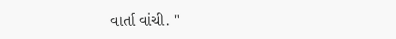વાર્તા વાંચી. "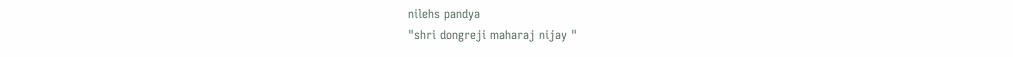nilehs pandya
"shri dongreji maharaj nijay "